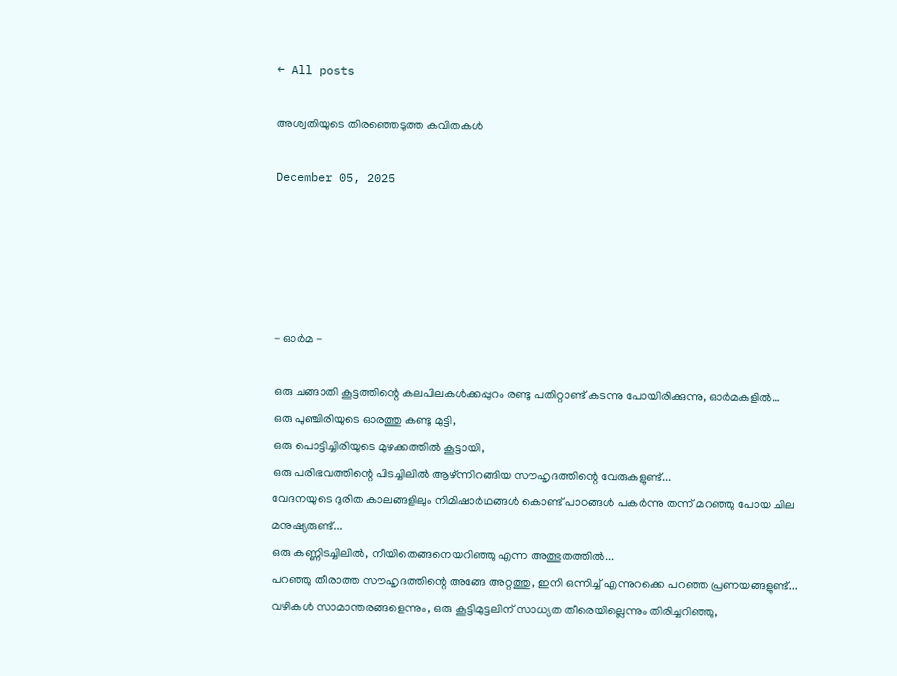← All posts

അശ്വതിയുടെ തിരഞ്ഞെടുത്ത കവിതകൾ

December 05, 2025





- ഓർമ -

ഒരു ചങ്ങാതി കൂട്ടത്തിന്റെ കലപിലകൾക്കപ്പുറം രണ്ടു പതിറ്റാണ്ട് കടന്നു പോയിരിക്കുന്നു, ഓർമകളിൽ…
ഒരു പുഞ്ചിരിയുടെ ഓരത്തു കണ്ടു മുട്ടി,
ഒരു പൊട്ടിച്ചിരിയുടെ മുഴക്കത്തിൽ കൂട്ടായി,
ഒരു പരിഭവത്തിന്റെ പിടച്ചിലിൽ ആഴ്ന്നിറങ്ങിയ സൗഹൃദത്തിന്റെ വേരുകളുണ്ട്...
വേദനയുടെ ദുരിത കാലങ്ങളിലും നിമിഷാർഥങ്ങൾ കൊണ്ട് പാഠങ്ങൾ പകർന്നു തന്ന് മറഞ്ഞു പോയ ചില മനുഷ്യരുണ്ട്...
ഒരു കണ്ണിടച്ചിലിൽ, നീയിതെങ്ങനെയറിഞ്ഞു എന്ന അത്ഭുതത്തിൽ...
പറഞ്ഞു തീരാത്ത സൗഹൃദത്തിന്റെ അങ്ങേ അറ്റത്തു, ഇനി ഒന്നിച്ച് എന്നുറക്കെ പറഞ്ഞ പ്രണയങ്ങളുണ്ട്...
വഴികൾ സാമാന്തരങ്ങളെന്നും, ഒരു കൂട്ടിമുട്ടലിന് സാധ്യത തീരെയില്ലെന്നും തിരിച്ചറിഞ്ഞു,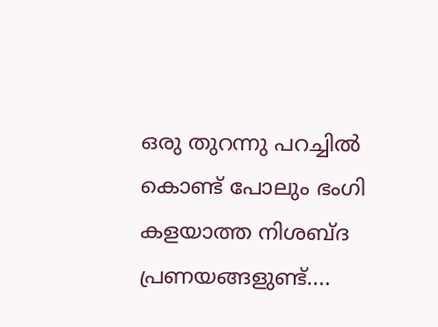ഒരു തുറന്നു പറച്ചിൽ കൊണ്ട് പോലും ഭംഗി കളയാത്ത നിശബ്ദ പ്രണയങ്ങളുണ്ട്....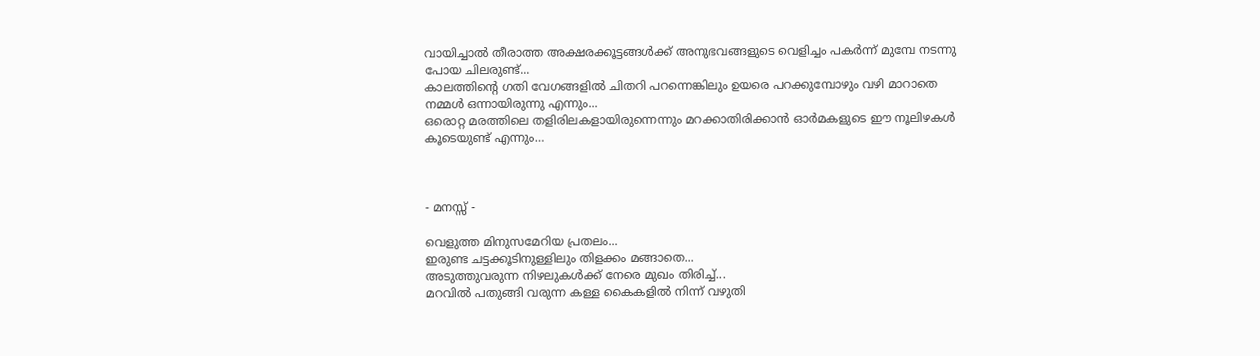വായിച്ചാൽ തീരാത്ത അക്ഷരക്കൂട്ടങ്ങൾക്ക് അനുഭവങ്ങളുടെ വെളിച്ചം പകർന്ന്‌ മുമ്പേ നടന്നു പോയ ചിലരുണ്ട്...
കാലത്തിന്റെ ഗതി വേഗങ്ങളിൽ ചിതറി പറന്നെങ്കിലും ഉയരെ പറക്കുമ്പോഴും വഴി മാറാതെ നമ്മൾ ഒന്നായിരുന്നു എന്നും...
ഒരൊറ്റ മരത്തിലെ തളിരിലകളായിരുന്നെന്നും മറക്കാതിരിക്കാൻ ഓർമകളുടെ ഈ നൂലിഴകൾ കൂടെയുണ്ട് എന്നും…



- മനസ്സ് -

വെളുത്ത മിനുസമേറിയ പ്രതലം...
ഇരുണ്ട ചട്ടക്കൂടിനുള്ളിലും തിളക്കം മങ്ങാതെ...
അടുത്തുവരുന്ന നിഴലുകൾക്ക് നേരെ മുഖം തിരിച്ച്...
മറവിൽ പതുങ്ങി വരുന്ന കള്ള കൈകളിൽ നിന്ന് വഴുതി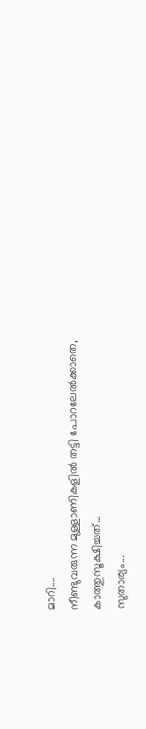മാറി....
നീണ്ടുവരുന്ന മുള്ളാണികളിൽ തട്ടി പോറലേൽക്കാതെ,
കാത്തുസൂക്ഷിച്ചത്...
സുതാര്യം...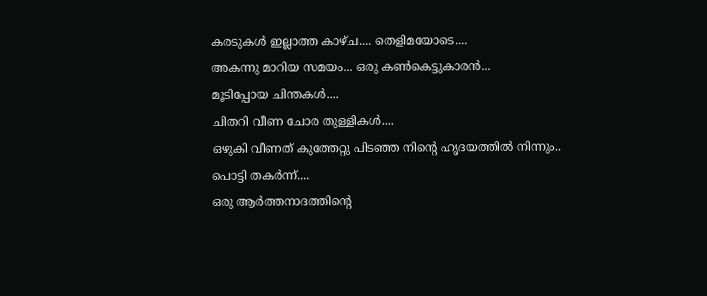കരടുകൾ ഇല്ലാത്ത കാഴ്ച.... തെളിമയോടെ....
അകന്നു മാറിയ സമയം... ഒരു കൺകെട്ടുകാരൻ...
മൂടിപ്പോയ ചിന്തകൾ....
ചിതറി വീണ ചോര തുള്ളികൾ....
ഒഴുകി വീണത് കുത്തേറ്റു പിടഞ്ഞ നിന്റെ ഹൃദയത്തിൽ നിന്നും..
പൊട്ടി തകർന്ന്....
ഒരു ആർത്തനാദത്തിന്റെ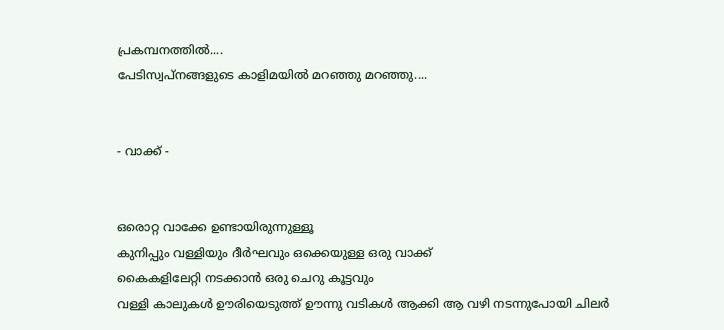പ്രകമ്പനത്തിൽ....
പേടിസ്വപ്നങ്ങളുടെ കാളിമയിൽ മറഞ്ഞു മറഞ്ഞു....


- വാക്ക് -


ഒരൊറ്റ വാക്കേ ഉണ്ടായിരുന്നുള്ളൂ
കുനിപ്പും വള്ളിയും ദീർഘവും ഒക്കെയുള്ള ഒരു വാക്ക്
കൈകളിലേറ്റി നടക്കാൻ ഒരു ചെറു കൂട്ടവും
വള്ളി കാലുകൾ ഊരിയെടുത്ത് ഊന്നു വടികൾ ആക്കി ആ വഴി നടന്നുപോയി ചിലർ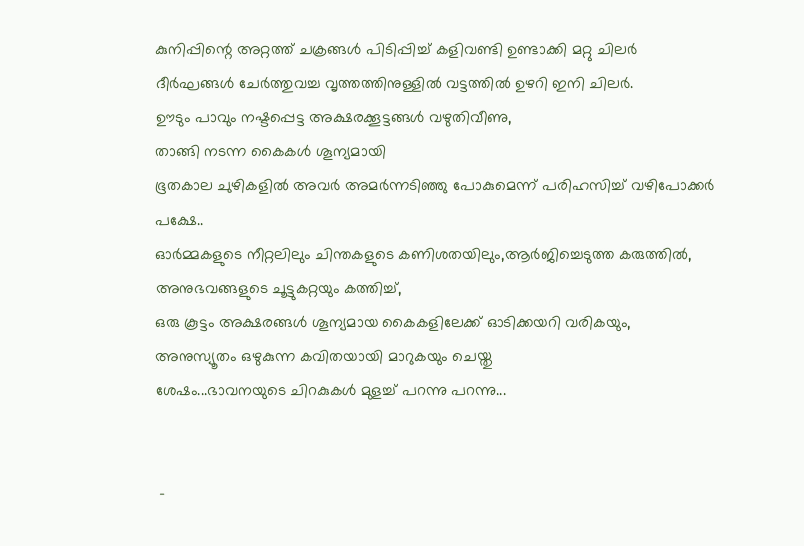കുനിപ്പിന്റെ അറ്റത്ത് ചക്രങ്ങൾ പിടിപ്പിച്ച് കളിവണ്ടി ഉണ്ടാക്കി മറ്റു ചിലർ
ദീർഘങ്ങൾ ചേർത്തുവച്ച വൃത്തത്തിനുള്ളിൽ വട്ടത്തിൽ ഉഴറി ഇനി ചിലർ.
ഊടും പാവും നഷ്ടപ്പെട്ട അക്ഷരക്കൂട്ടങ്ങൾ വഴുതിവീണു,
താങ്ങി നടന്ന കൈകൾ ശൂന്യമായി
ഭൂതകാല ചുഴികളിൽ അവർ അമർന്നടിഞ്ഞു പോകുമെന്ന് പരിഹസിച്ച് വഴിപോക്കർ
പക്ഷേ..
ഓർമ്മകളുടെ നീറ്റലിലും ചിന്തകളുടെ കണിശതയിലും,ആർജിച്ചെടുത്ത കരുത്തിൽ,
അനുഭവങ്ങളുടെ ചൂട്ടുകറ്റയും കത്തിച്ച്,
ഒരു കൂട്ടം അക്ഷരങ്ങൾ ശൂന്യമായ കൈകളിലേക്ക് ഓടിക്കയറി വരികയും,
അനുസ്യൂതം ഒഴുകുന്ന കവിതയായി മാറുകയും ചെയ്തു
ശേഷം...ഭാവനയുടെ ചിറകുകൾ മുളച്ച് പറന്നു പറന്നു...


 -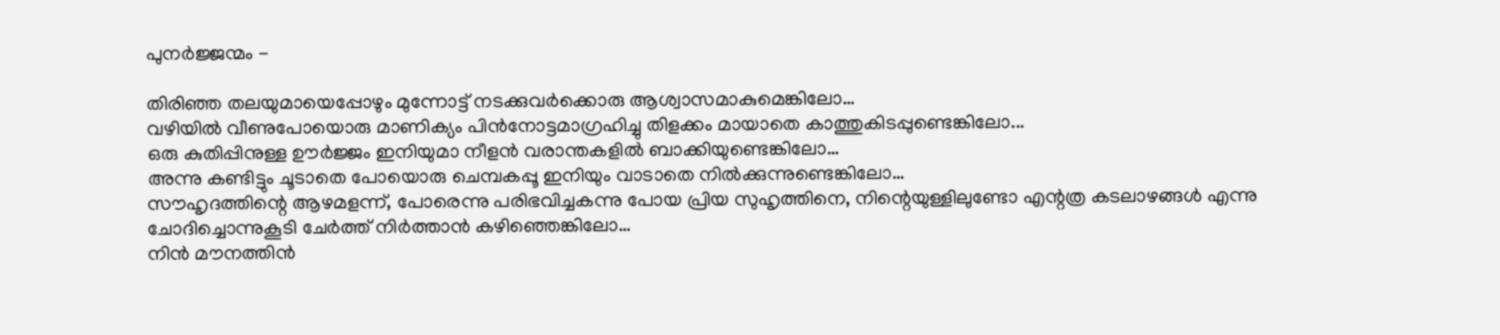പുനർജ്ജന്മം -

തിരിഞ്ഞ തലയുമായെപ്പോഴും മുന്നോട്ട് നടക്കുവർക്കൊരു ആശ്വാസമാകുമെങ്കിലോ…
വഴിയിൽ വീണുപോയൊരു മാണിക്യം പിൻനോട്ടമാഗ്രഹിച്ചു തിളക്കം മായാതെ കാത്തുകിടപ്പുണ്ടെങ്കിലോ...
ഒരു കുതിപ്പിനുള്ള ഊർജ്ജം ഇനിയുമാ നീളൻ വരാന്തകളിൽ ബാക്കിയുണ്ടെങ്കിലോ…
അന്നു കണ്ടിട്ടും ചൂടാതെ പോയൊരു ചെമ്പകപ്പൂ ഇനിയും വാടാതെ നിൽക്കുന്നുണ്ടെങ്കിലോ…
സൗഹൃദത്തിന്റെ ആഴമളന്ന്, പോരെന്നു പരിഭവിച്ചകന്നു പോയ പ്രിയ സുഹൃത്തിനെ, നിന്റെയുള്ളിലുണ്ടോ എന്റത്ര കടലാഴങ്ങൾ എന്നു ചോദിച്ചൊന്നുകൂടി ചേർത്ത് നിർത്താൻ കഴിഞ്ഞെങ്കിലോ…
നിൻ മൗനത്തിൻ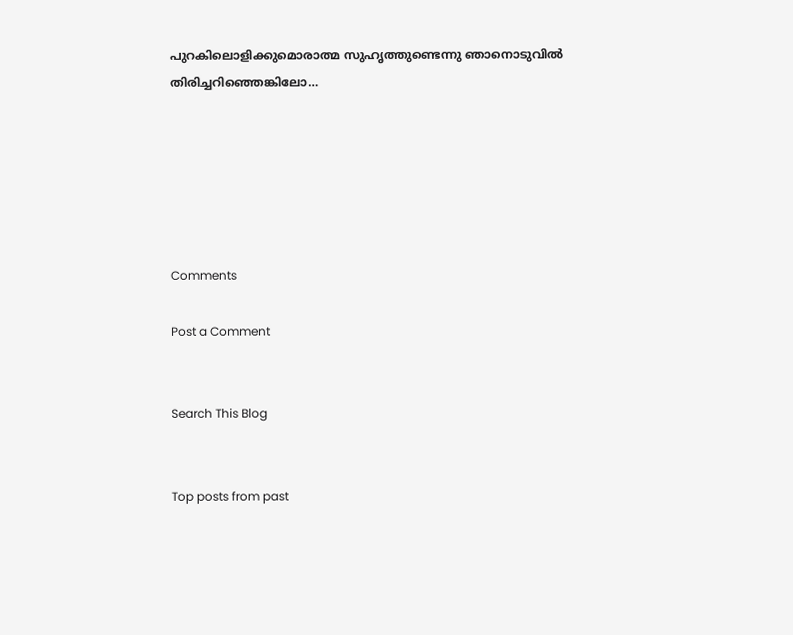പുറകിലൊളിക്കുമൊരാത്മ സുഹൃത്തുണ്ടെന്നു ഞാനൊടുവിൽ തിരിച്ചറിഞ്ഞെങ്കിലോ…






Comments

Post a Comment


Search This Blog


Top posts from past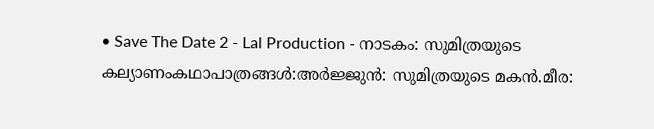• Save The Date 2 - Lal Production - നാടകം: സുമിത്രയുടെ കല്യാണംകഥാപാത്രങ്ങൾ:അർജ്ജുൻ: സുമിത്രയുടെ മകൻ.മീര: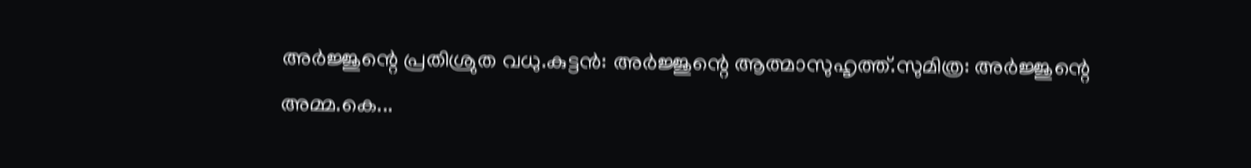അർജ്ജുന്റെ പ്രതിശ്രുത വധു.കുട്ടൻ: അർജ്ജുന്റെ ആത്മാസുഹൃത്ത്.സുമിത്ര: അർജ്ജുന്റെ അമ്മ.കെ...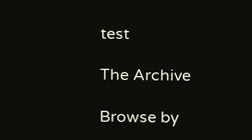test

The Archive

Browse by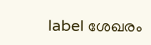label ശേഖരം